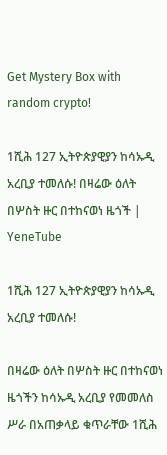Get Mystery Box with random crypto!

1ሺሕ 127 ኢትዮጵያዊያን ከሳኡዲ አረቢያ ተመለሱ! በዛሬው ዕለት በሦስት ዙር በተከናወነ ዜጎች | YeneTube

1ሺሕ 127 ኢትዮጵያዊያን ከሳኡዲ አረቢያ ተመለሱ!

በዛሬው ዕለት በሦስት ዙር በተከናወነ ዜጎችን ከሳኡዲ አረቢያ የመመለስ ሥራ በአጠቃላይ ቁጥራቸው 1ሺሕ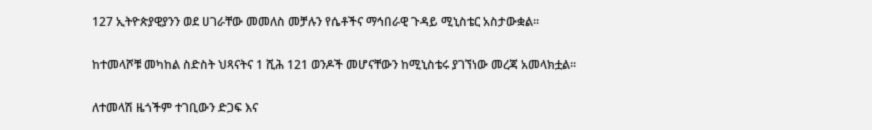127 ኢትዮጵያዊያንን ወደ ሀገራቸው መመለስ መቻሉን የሴቶችና ማኅበራዊ ጉዳይ ሚኒስቴር አስታውቋል፡፡

ከተመላሾቹ መካከል ስድስት ህጻናትና 1 ሺሕ 121 ወንዶች መሆናቸውን ከሚኒስቴሩ ያገኘነው መረጃ አመላክቷል፡፡

ለተመላሽ ዜጎችም ተገቢውን ድጋፍ እና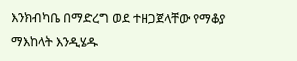እንክብካቤ በማድረግ ወደ ተዘጋጀላቸው የማቆያ ማእከላት እንዲሄዱ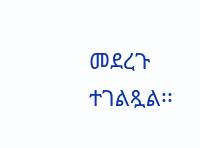መደረጉ ተገልጿል፡፡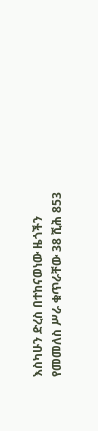እስካሁን ድረስ በተከናወነው ዜጎችን የመመለስ ሥራ ቁጥራቸው 38 ሺሕ 853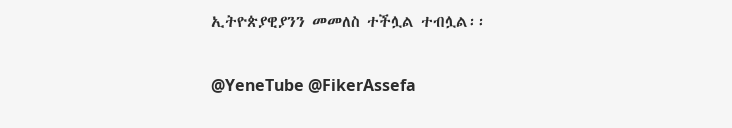ኢትዮጵያዊያንን መመለስ ተችሏል ተብሏል፡፡

@YeneTube @FikerAssefa